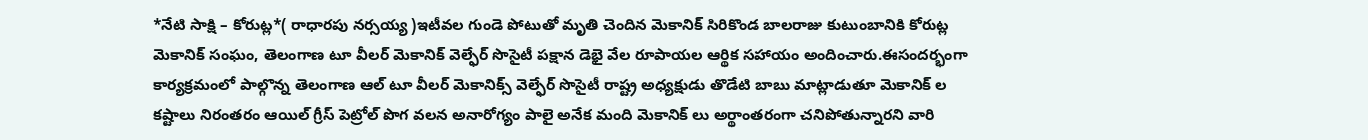*నేటి సాక్షి – కోరుట్ల*( రాధారపు నర్సయ్య )ఇటీవల గుండె పోటుతో మృతి చెందిన మెకానిక్ సిరికొండ బాలరాజు కుటుంబానికి కోరుట్ల మెకానిక్ సంఘం, తెలంగాణ టూ వీలర్ మెకానిక్ వెల్ఫేర్ సొసైటీ పక్షాన డెభై వేల రూపాయల ఆర్థిక సహాయం అందించారు.ఈసందర్భంగా కార్యక్రమంలో పాల్గొన్న తెలంగాణ ఆల్ టూ వీలర్ మెకానిక్స్ వెల్ఫేర్ సొసైటీ రాష్ట్ర అధ్యక్షుడు తొడేటి బాబు మాట్లాడుతూ మెకానిక్ ల కష్టాలు నిరంతరం ఆయిల్ గ్రీస్ పెట్రోల్ పొగ వలన అనారోగ్యం పాలై అనేక మంది మెకానిక్ లు అర్థాంతరంగా చనిపోతున్నారని వారి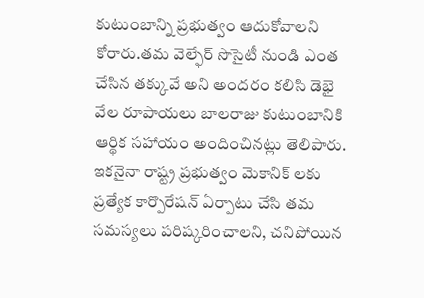కుటుంబాన్ని ప్రభుత్వం ఆదుకోవాలని కోరారు.తమ వెల్ఫేర్ సొసైటీ నుండి ఎంత చేసిన తక్కువే అని అందరం కలిసి డెభై వేల రూపాయలు బాలరాజు కుటుంబానికి ఆర్థిక సహాయం అందించినట్లు తెలిపారు. ఇకనైనా రాష్ట్ర ప్రభుత్వం మెకానిక్ లకు ప్రత్యేక కార్పొరేషన్ ఏర్పాటు చేసి తమ సమస్యలు పరిష్కరించాలని, చనిపోయిన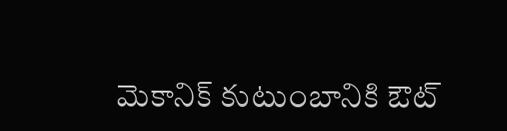మెకానిక్ కుటుంబానికి ఔట్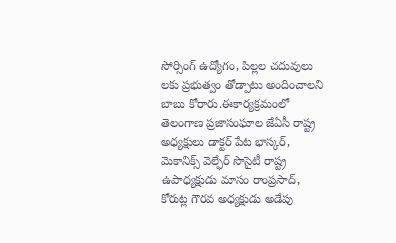సోర్సింగ్ ఉద్యోగం, పిల్లల చదువులు లకు ప్రభుత్వం తోడ్పాటు అందించాలని బాబు కోరారు.ఈకార్యక్రమంలో తెలంగాణ ప్రజాసంఘాల జేఏసీ రాష్ట్ర అధ్యక్షులు డాక్టర్ పేట భాస్కర్, మెకానిక్స్ వెల్ఫేర్ సొసైటీ రాష్ట్ర ఉపాధ్యక్షుడు మాసం రాంప్రసాద్, కోరుట్ల గౌరవ అధ్యక్షుడు అడేపు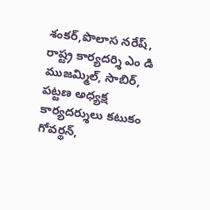శంకర్,పొలాస నరేష్, రాష్ట్ర కార్యదర్శి ఎం డి ముజమ్మిల్, సాబిర్, పట్టణ అధ్యక్ష కార్యదర్శులు కటుకం గోవర్థన్,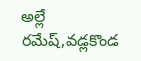అల్లే రమేష్,వడ్లకొండ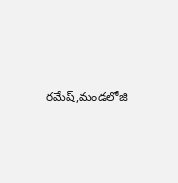రమేష్,మండలోజి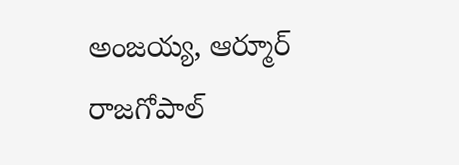అంజయ్య, ఆర్మూర్ రాజగోపాల్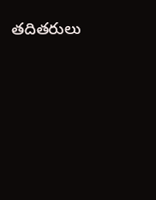తదితరులు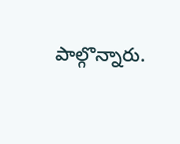పాల్గొన్నారు.